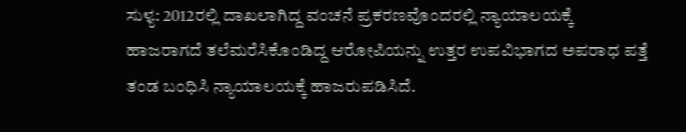ಸುಳ್ಯ: 2012ರಲ್ಲಿ ದಾಖಲಾಗಿದ್ದ ವಂಚನೆ ಪ್ರಕರಣವೊಂದರಲ್ಲಿ ನ್ಯಾಯಾಲಯಕ್ಕೆ ಹಾಜರಾಗದೆ ತಲೆಮರೆಸಿಕೊಂಡಿದ್ದ ಆರೋಪಿಯನ್ನು ಉತ್ತರ ಉಪವಿಭಾಗದ ಅಪರಾಧ ಪತ್ತೆ ತಂಡ ಬಂಧಿಸಿ ನ್ಯಾಯಾಲಯಕ್ಕೆ ಹಾಜರುಪಡಿಸಿದೆ.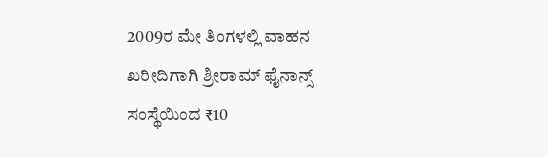2009ರ ಮೇ ತಿಂಗಳಲ್ಲಿ ವಾಹನ ಖರೀದಿಗಾಗಿ ಶ್ರೀರಾಮ್ ಫೈನಾನ್ಸ್ ಸಂಸ್ಥೆಯಿಂದ ₹10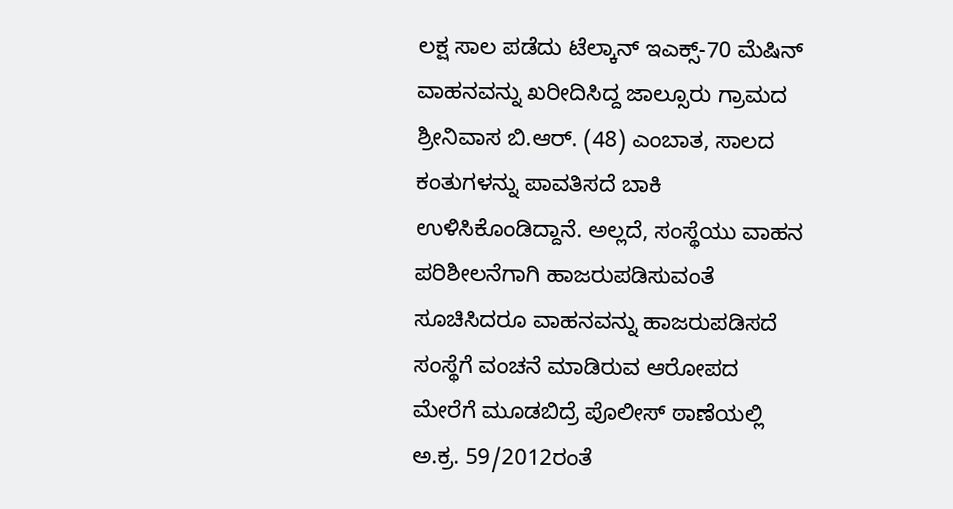ಲಕ್ಷ ಸಾಲ ಪಡೆದು ಟೆಲ್ಕಾನ್ ಇಎಕ್ಸ್-70 ಮೆಷಿನ್ ವಾಹನವನ್ನು ಖರೀದಿಸಿದ್ದ ಜಾಲ್ಸೂರು ಗ್ರಾಮದ ಶ್ರೀನಿವಾಸ ಬಿ.ಆರ್. (48) ಎಂಬಾತ, ಸಾಲದ ಕಂತುಗಳನ್ನು ಪಾವತಿಸದೆ ಬಾಕಿ ಉಳಿಸಿಕೊಂಡಿದ್ದಾನೆ. ಅಲ್ಲದೆ, ಸಂಸ್ಥೆಯು ವಾಹನ ಪರಿಶೀಲನೆಗಾಗಿ ಹಾಜರುಪಡಿಸುವಂತೆ ಸೂಚಿಸಿದರೂ ವಾಹನವನ್ನು ಹಾಜರುಪಡಿಸದೆ ಸಂಸ್ಥೆಗೆ ವಂಚನೆ ಮಾಡಿರುವ ಆರೋಪದ ಮೇರೆಗೆ ಮೂಡಬಿದ್ರೆ ಪೊಲೀಸ್ ಠಾಣೆಯಲ್ಲಿ ಅ.ಕ್ರ. 59/2012ರಂತೆ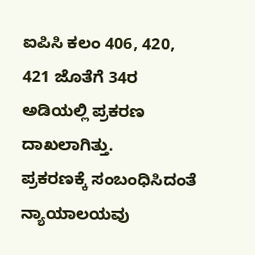ಐಪಿಸಿ ಕಲಂ 406, 420, 421 ಜೊತೆಗೆ 34ರ ಅಡಿಯಲ್ಲಿ ಪ್ರಕರಣ ದಾಖಲಾಗಿತ್ತು.
ಪ್ರಕರಣಕ್ಕೆ ಸಂಬಂಧಿಸಿದಂತೆ ನ್ಯಾಯಾಲಯವು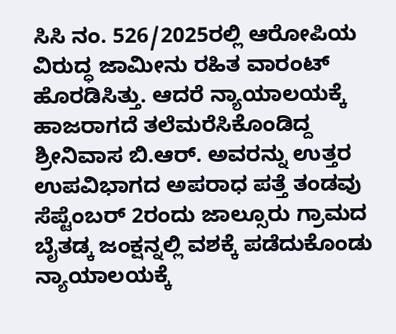ಸಿಸಿ ನಂ. 526/2025ರಲ್ಲಿ ಆರೋಪಿಯ ವಿರುದ್ಧ ಜಾಮೀನು ರಹಿತ ವಾರಂಟ್ ಹೊರಡಿಸಿತ್ತು. ಆದರೆ ನ್ಯಾಯಾಲಯಕ್ಕೆ ಹಾಜರಾಗದೆ ತಲೆಮರೆಸಿಕೊಂಡಿದ್ದ ಶ್ರೀನಿವಾಸ ಬಿ.ಆರ್. ಅವರನ್ನು ಉತ್ತರ ಉಪವಿಭಾಗದ ಅಪರಾಧ ಪತ್ತೆ ತಂಡವು ಸೆಪ್ಟೆಂಬರ್ 2ರಂದು ಜಾಲ್ಸೂರು ಗ್ರಾಮದ ಬೈತಡ್ಕ ಜಂಕ್ಷನ್ನಲ್ಲಿ ವಶಕ್ಕೆ ಪಡೆದುಕೊಂಡು ನ್ಯಾಯಾಲಯಕ್ಕೆ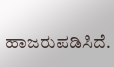ಹಾಜರುಪಡಿಸಿದೆ.